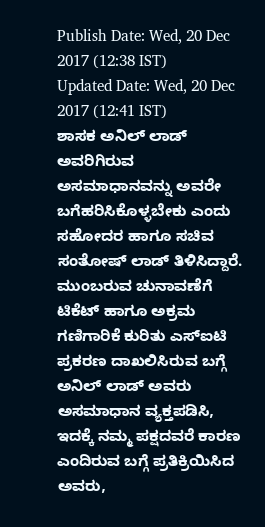Publish Date: Wed, 20 Dec 2017 (12:38 IST)
Updated Date: Wed, 20 Dec 2017 (12:41 IST)
ಶಾಸಕ ಅನಿಲ್ ಲಾಡ್ ಅವರಿಗಿರುವ ಅಸಮಾಧಾನವನ್ನು ಅವರೇ ಬಗೆಹರಿಸಿಕೊಳ್ಳಬೇಕು ಎಂದು ಸಹೋದರ ಹಾಗೂ ಸಚಿವ ಸಂತೋಷ್ ಲಾಡ್ ತಿಳಿಸಿದ್ದಾರೆ.
ಮುಂಬರುವ ಚುನಾವಣೆಗೆ ಟಿಕೆಟ್ ಹಾಗೂ ಅಕ್ರಮ ಗಣಿಗಾರಿಕೆ ಕುರಿತು ಎಸ್ಐಟಿ ಪ್ರಕರಣ ದಾಖಲಿಸಿರುವ ಬಗ್ಗೆ ಅನಿಲ್ ಲಾಡ್ ಅವರು ಅಸಮಾಧಾನ ವ್ಯಕ್ತಪಡಿಸಿ, ಇದಕ್ಕೆ ನಮ್ಮ ಪಕ್ಷದವರೆ ಕಾರಣ ಎಂದಿರುವ ಬಗ್ಗೆ ಪ್ರತಿಕ್ರಿಯಿಸಿದ ಅವರು,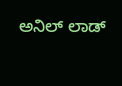ಅನಿಲ್ ಲಾಡ್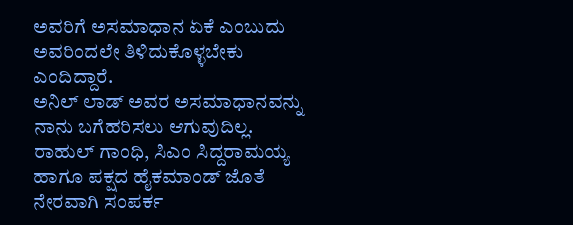ಅವರಿಗೆ ಅಸಮಾಧಾನ ಏಕೆ ಎಂಬುದು ಅವರಿಂದಲೇ ತಿಳಿದುಕೊಳ್ಳಬೇಕು ಎಂದಿದ್ದಾರೆ.
ಅನಿಲ್ ಲಾಡ್ ಅವರ ಅಸಮಾಧಾನವನ್ನು ನಾನು ಬಗೆಹರಿಸಲು ಆಗುವುದಿಲ್ಲ. ರಾಹುಲ್ ಗಾಂಧಿ, ಸಿಎಂ ಸಿದ್ದರಾಮಯ್ಯ ಹಾಗೂ ಪಕ್ಷದ ಹೈಕಮಾಂಡ್ ಜೊತೆ ನೇರವಾಗಿ ಸಂಪರ್ಕ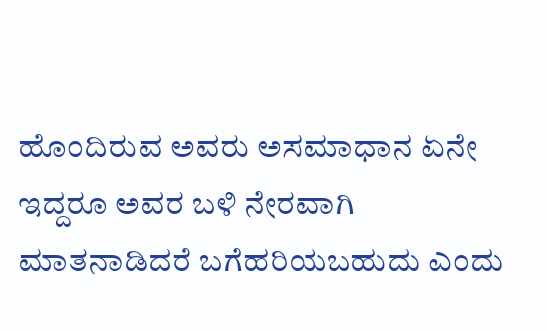ಹೊಂದಿರುವ ಅವರು ಅಸಮಾಧಾನ ಏನೇ ಇದ್ದರೂ ಅವರ ಬಳಿ ನೇರವಾಗಿ ಮಾತನಾಡಿದರೆ ಬಗೆಹರಿಯಬಹುದು ಎಂದು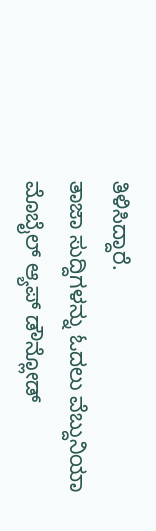ತಿಳಿಸಿದ್ದಾರೆ.
ತಾಜಾ ಸುದ್ದಿಗಳನ್ನು ಓದಲು ವೆಬ್ದುನಿಯಾ
ಮೊಬೈಲ್ ಆ್ಯಪ್ ಡೌನ್ಲೋಡ್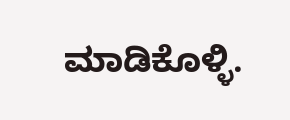ಮಾಡಿಕೊಳ್ಳಿ.